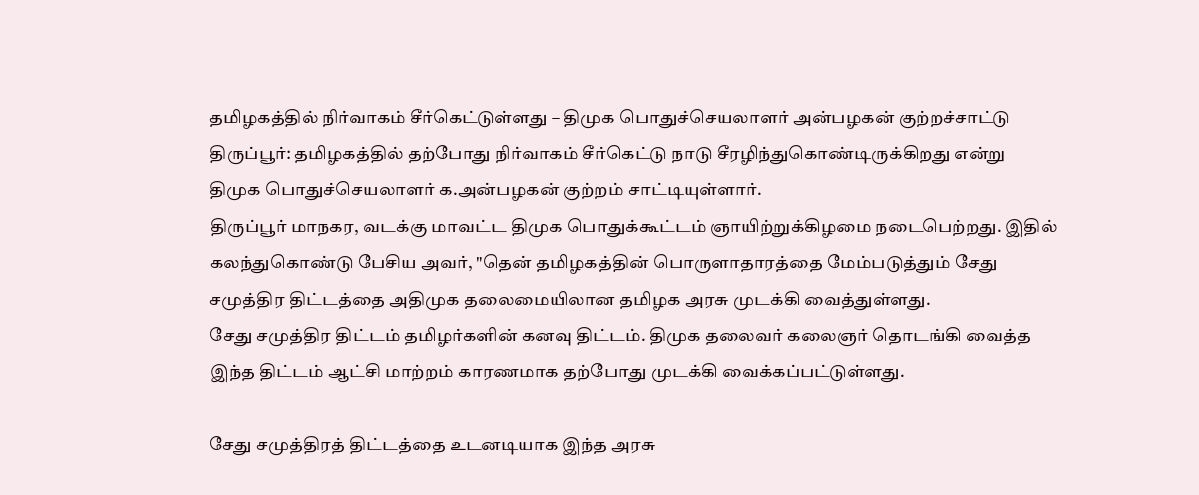தமிழகத்தில் நிர்வாகம் சீர்கெட்டுள்ளது – திமுக பொதுச்செயலாளர் அன்பழகன் குற்றச்சாட்டு
திருப்பூர்: தமிழகத்தில் தற்போது நிர்வாகம் சீர்கெட்டு நாடு சீரழிந்துகொண்டிருக்கிறது என்று திமுக பொதுச்செயலாளர் க.அன்பழகன் குற்றம் சாட்டியுள்ளார்.
திருப்பூர் மாநகர, வடக்கு மாவட்ட திமுக பொதுக்கூட்டம் ஞாயிற்றுக்கிழமை நடைபெற்றது. இதில் கலந்துகொண்டு பேசிய அவர், "தென் தமிழகத்தின் பொருளாதாரத்தை மேம்படுத்தும் சேது சமுத்திர திட்டத்தை அதிமுக தலைமையிலான தமிழக அரசு முடக்கி வைத்துள்ளது.
சேது சமுத்திர திட்டம் தமிழர்களின் கனவு திட்டம். திமுக தலைவர் கலைஞர் தொடங்கி வைத்த இந்த திட்டம் ஆட்சி மாற்றம் காரணமாக தற்போது முடக்கி வைக்கப்பட்டுள்ளது.

சேது சமுத்திரத் திட்டத்தை உடனடியாக இந்த அரசு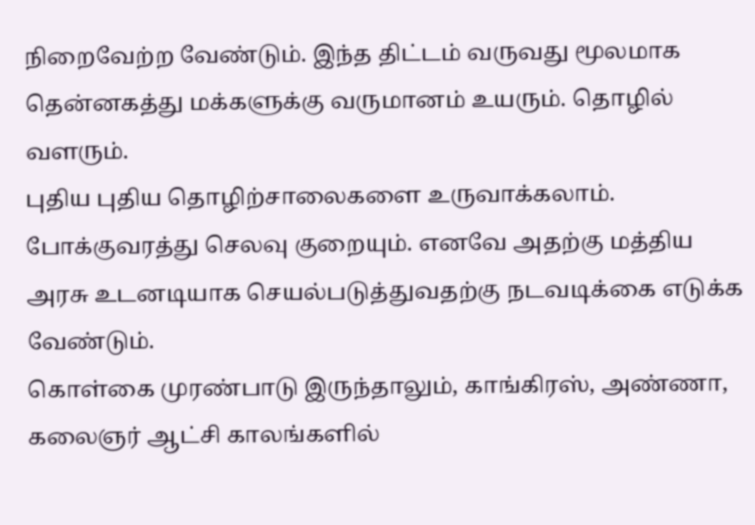நிறைவேற்ற வேண்டும். இந்த திட்டம் வருவது மூலமாக தென்னகத்து மக்களுக்கு வருமானம் உயரும். தொழில் வளரும்.
புதிய புதிய தொழிற்சாலைகளை உருவாக்கலாம். போக்குவரத்து செலவு குறையும். எனவே அதற்கு மத்திய அரசு உடனடியாக செயல்படுத்துவதற்கு நடவடிக்கை எடுக்க வேண்டும்.
கொள்கை முரண்பாடு இருந்தாலும், காங்கிரஸ், அண்ணா, கலைஞர் ஆட்சி காலங்களில்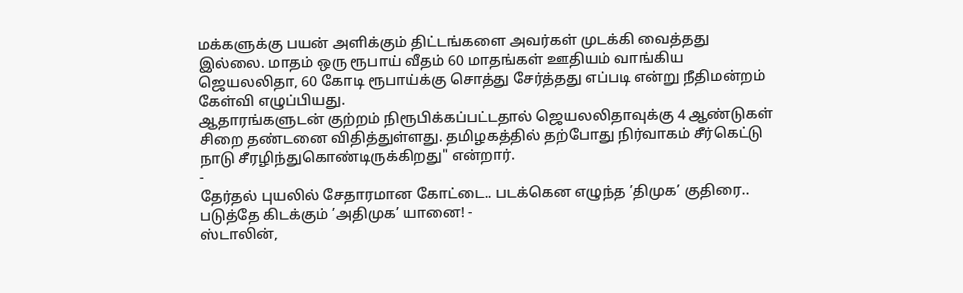மக்களுக்கு பயன் அளிக்கும் திட்டங்களை அவர்கள் முடக்கி வைத்தது இல்லை. மாதம் ஒரு ரூபாய் வீதம் 60 மாதங்கள் ஊதியம் வாங்கிய ஜெயலலிதா, 60 கோடி ரூபாய்க்கு சொத்து சேர்த்தது எப்படி என்று நீதிமன்றம் கேள்வி எழுப்பியது.
ஆதாரங்களுடன் குற்றம் நிரூபிக்கப்பட்டதால் ஜெயலலிதாவுக்கு 4 ஆண்டுகள் சிறை தண்டனை விதித்துள்ளது. தமிழகத்தில் தற்போது நிர்வாகம் சீர்கெட்டு நாடு சீரழிந்துகொண்டிருக்கிறது" என்றார்.
-
தேர்தல் புயலில் சேதாரமான கோட்டை.. படக்கென எழுந்த ’திமுக’ குதிரை.. படுத்தே கிடக்கும் ’அதிமுக’ யானை! -
ஸ்டாலின்,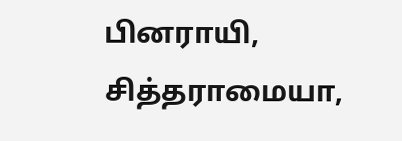பினராயி, சித்தராமையா,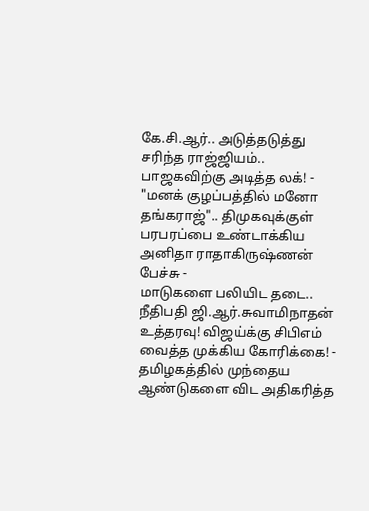கே.சி.ஆர்.. அடுத்தடுத்து சரிந்த ராஜ்ஜியம்.. பாஜகவிற்கு அடித்த லக்! -
"மனக் குழப்பத்தில் மனோ தங்கராஜ்".. திமுகவுக்குள் பரபரப்பை உண்டாக்கிய அனிதா ராதாகிருஷ்ணன் பேச்சு -
மாடுகளை பலியிட தடை.. நீதிபதி ஜி.ஆர்.சுவாமிநாதன் உத்தரவு! விஜய்க்கு சிபிஎம் வைத்த முக்கிய கோரிக்கை! -
தமிழகத்தில் முந்தைய ஆண்டுகளை விட அதிகரித்த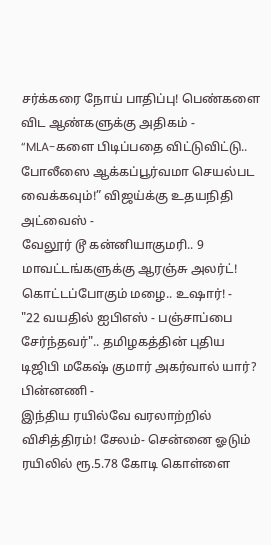சர்க்கரை நோய் பாதிப்பு! பெண்களை விட ஆண்களுக்கு அதிகம் -
“MLA-களை பிடிப்பதை விட்டுவிட்டு.. போலீஸை ஆக்கப்பூர்வமா செயல்பட வைக்கவும்!” விஜய்க்கு உதயநிதி அட்வைஸ் -
வேலூர் டூ கன்னியாகுமரி.. 9 மாவட்டங்களுக்கு ஆரஞ்சு அலர்ட்! கொட்டப்போகும் மழை.. உஷார்! -
"22 வயதில் ஐபிஎஸ் - பஞ்சாப்பை சேர்ந்தவர்".. தமிழகத்தின் புதிய டிஜிபி மகேஷ் குமார் அகர்வால் யார்? பின்னணி -
இந்திய ரயில்வே வரலாற்றில் விசித்திரம்! சேலம்- சென்னை ஓடும் ரயிலில் ரூ.5.78 கோடி கொள்ளை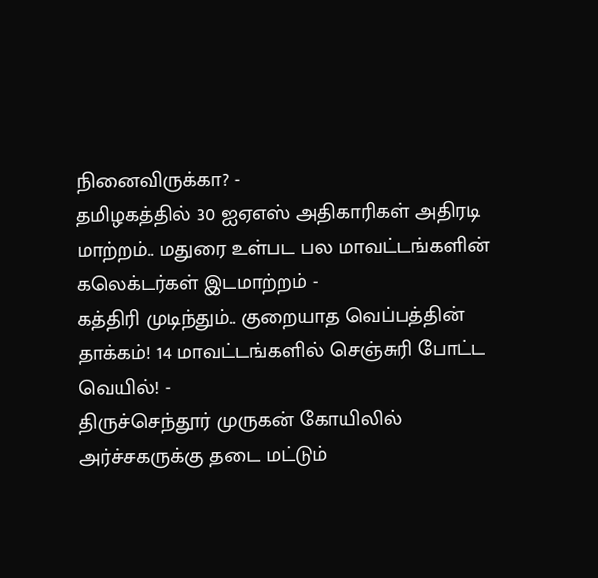நினைவிருக்கா? -
தமிழகத்தில் 30 ஐஏஎஸ் அதிகாரிகள் அதிரடி மாற்றம்.. மதுரை உள்பட பல மாவட்டங்களின் கலெக்டர்கள் இடமாற்றம் -
கத்திரி முடிந்தும்.. குறையாத வெப்பத்தின் தாக்கம்! 14 மாவட்டங்களில் செஞ்சுரி போட்ட வெயில்! -
திருச்செந்தூர் முருகன் கோயிலில் அர்ச்சகருக்கு தடை மட்டும்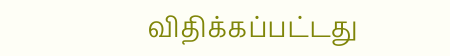விதிக்கப்பட்டது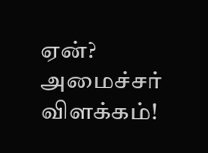ஏன்? அமைச்சர் விளக்கம்!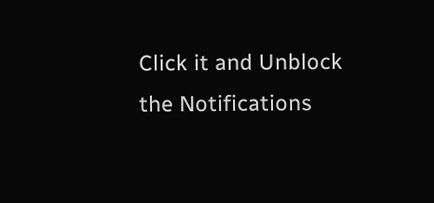Click it and Unblock the Notifications